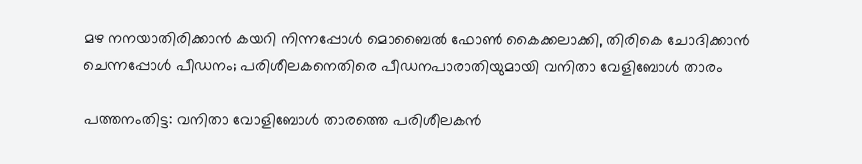മഴ നനയാതിരിക്കാന്‍ കയറി നിന്നപ്പോള്‍ മൊബൈല്‍ ഫോണ്‍ കൈക്കലാക്കി, തിരികെ ചോദിക്കാന്‍ ചെന്നപ്പോള്‍ പീഡനം; പരിശീലകനെതിരെ പീഡനപാരാതിയുമായി വനിതാ വേളിബോള്‍ താരം

പത്തനംതിട്ട: വനിതാ വോളിബോള്‍ താരത്തെ പരിശീലകന്‍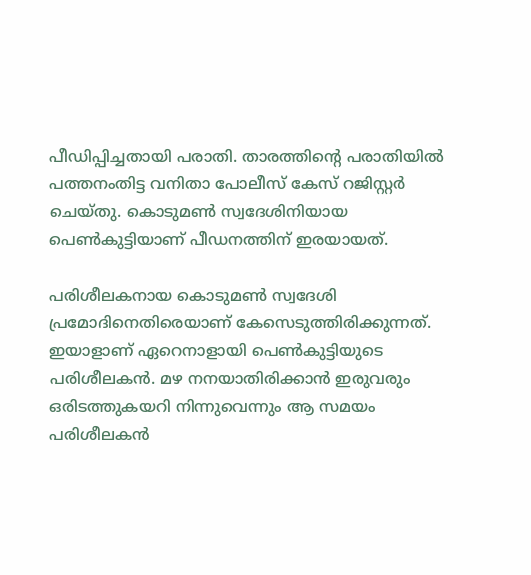പീഡിപ്പിച്ചതായി പരാതി. താരത്തിന്റെ പരാതിയില്‍ പത്തനംതിട്ട വനിതാ പോലീസ് കേസ് റജിസ്റ്റര്‍ ചെയ്തു. കൊടുമണ്‍ സ്വദേശിനിയായ പെണ്‍കുട്ടിയാണ് പീഡനത്തിന് ഇരയായത്.

പരിശീലകനായ കൊടുമണ്‍ സ്വദേശി പ്രമോദിനെതിരെയാണ് കേസെടുത്തിരിക്കുന്നത്. ഇയാളാണ് ഏറെനാളായി പെണ്‍കുട്ടിയുടെ പരിശീലകന്‍. മഴ നനയാതിരിക്കാന്‍ ഇരുവരും ഒരിടത്തുകയറി നിന്നുവെന്നും ആ സമയം പരിശീലകന്‍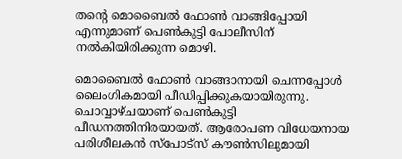തന്റെ മൊബൈല്‍ ഫോണ്‍ വാങ്ങിപ്പോയി എന്നുമാണ് പെണ്‍കുട്ടി പോലീസിന് നല്‍കിയിരിക്കുന്ന മൊഴി.

മൊബൈല്‍ ഫോണ്‍ വാങ്ങാനായി ചെന്നപ്പോള്‍ ലൈംഗികമായി പീഡിപ്പിക്കുകയായിരുന്നു. ചൊവ്വാഴ്ചയാണ് പെണ്‍കുട്ടി പീഡനത്തിനിരയായത്. ആരോപണ വിധേയനായ പരിശീലകന്‍ സ്പോട്സ് കൗണ്‍സിലുമായി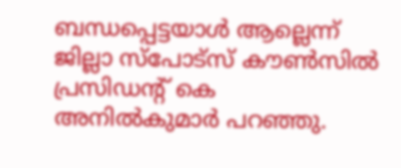ബന്ധപ്പെട്ടയാള്‍ ആല്ലെന്ന് ജില്ലാ സ്പോട്സ് കൗണ്‍സില്‍ പ്രസിഡന്റ് കെ അനില്‍കുമാര്‍ പറഞ്ഞു.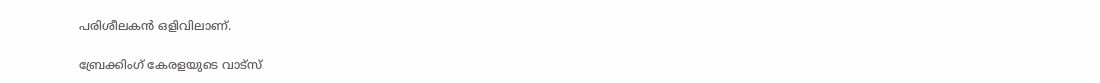പരിശീലകന്‍ ഒളിവിലാണ്.

ബ്രേക്കിംഗ് കേരളയുടെ വാട്സ്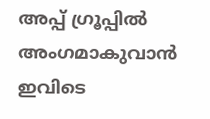അപ്പ് ഗ്രൂപ്പിൽ അംഗമാകുവാൻ ഇവിടെ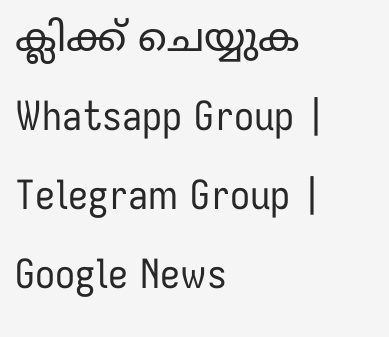ക്ലിക്ക് ചെയ്യുക Whatsapp Group | Telegram Group | Google News